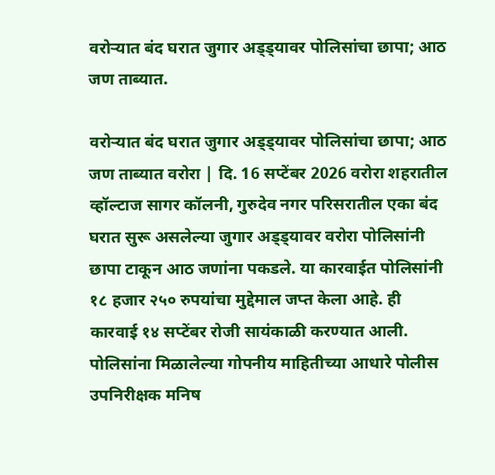वरोऱ्यात बंद घरात जुगार अड्ड्यावर पोलिसांचा छापा; आठ जण ताब्यात.

वरोऱ्यात बंद घरात जुगार अड्ड्यावर पोलिसांचा छापा; आठ जण ताब्यात वरोरा | दि. 16 सप्टेंबर 2026 वरोरा शहरातील व्हॉल्टाज सागर कॉलनी, गुरुदेव नगर परिसरातील एका बंद घरात सुरू असलेल्या जुगार अड्ड्यावर वरोरा पोलिसांनी छापा टाकून आठ जणांना पकडले. या कारवाईत पोलिसांनी १८ हजार २५० रुपयांचा मुद्देमाल जप्त केला आहे. ही कारवाई १४ सप्टेंबर रोजी सायंकाळी करण्यात आली. पोलिसांना मिळालेल्या गोपनीय माहितीच्या आधारे पोलीस उपनिरीक्षक मनिष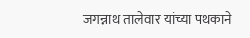जगन्नाथ तालेवार यांच्या पथकाने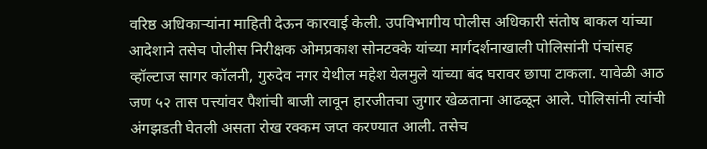वरिष्ठ अधिकाऱ्यांना माहिती देऊन कारवाई केली. उपविभागीय पोलीस अधिकारी संतोष बाकल यांच्या आदेशाने तसेच पोलीस निरीक्षक ओमप्रकाश सोनटक्के यांच्या मार्गदर्शनाखाली पोलिसांनी पंचांसह व्हॉल्टाज सागर कॉलनी, गुरुदेव नगर येथील महेश येलमुले यांच्या बंद घरावर छापा टाकला. यावेळी आठ जण ५२ तास पत्त्यांवर पैशांची बाजी लावून हारजीतचा जुगार खेळताना आढळून आले. पोलिसांनी त्यांची अंगझडती घेतली असता रोख रक्कम जप्त करण्यात आली. तसेच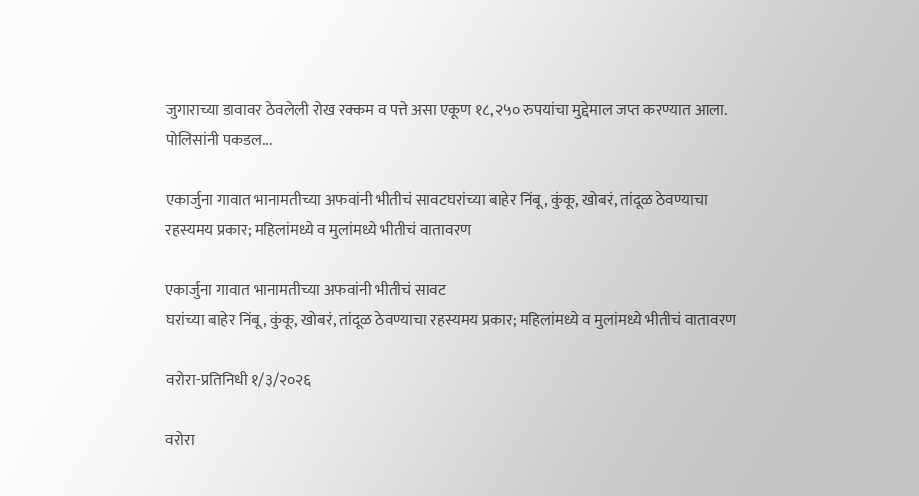जुगाराच्या डावावर ठेवलेली रोख रक्कम व पत्ते असा एकूण १८,२५० रुपयांचा मुद्देमाल जप्त करण्यात आला. पोलिसांनी पकडल...

एकार्जुना गावात भानामतीच्या अफवांनी भीतीचं सावटघरांच्या बाहेर निंबू, कुंकू, खोबरं, तांदूळ ठेवण्याचा रहस्यमय प्रकार; महिलांमध्ये व मुलांमध्ये भीतीचं वातावरण

एकार्जुना गावात भानामतीच्या अफवांनी भीतीचं सावट
घरांच्या बाहेर निंबू, कुंकू, खोबरं, तांदूळ ठेवण्याचा रहस्यमय प्रकार; महिलांमध्ये व मुलांमध्ये भीतीचं वातावरण

वरोरा-प्रतिनिधी १/३/२०२६

वरोरा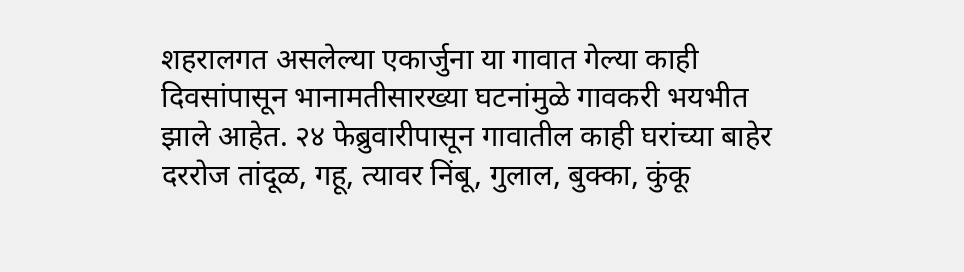शहरालगत असलेल्या एकार्जुना या गावात गेल्या काही दिवसांपासून भानामतीसारख्या घटनांमुळे गावकरी भयभीत झाले आहेत. २४ फेब्रुवारीपासून गावातील काही घरांच्या बाहेर दररोज तांदूळ, गहू, त्यावर निंबू, गुलाल, बुक्का, कुंकू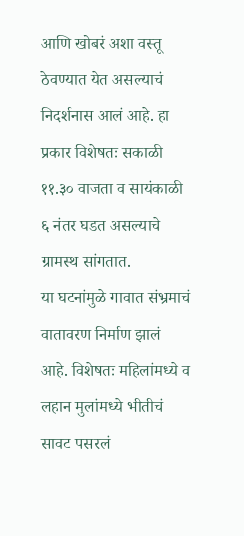आणि खोबरं अशा वस्तू ठेवण्यात येत असल्याचं निदर्शनास आलं आहे. हा प्रकार विशेषतः सकाळी ११.३० वाजता व सायंकाळी ६ नंतर घडत असल्याचे ग्रामस्थ सांगतात.
या घटनांमुळे गावात संभ्रमाचं वातावरण निर्माण झालं आहे. विशेषतः महिलांमध्ये व लहान मुलांमध्ये भीतीचं सावट पसरलं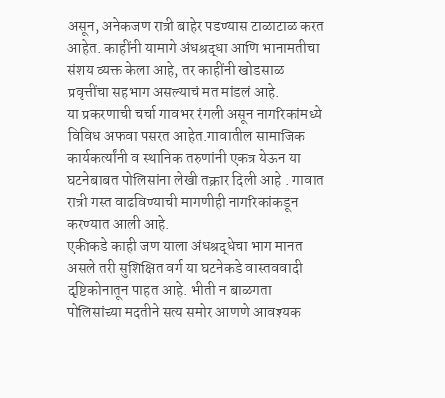असून, अनेकजण रात्री बाहेर पडण्यास टाळाटाळ करत आहेत. काहींनी यामागे अंधश्रद्धा आणि भानामतीचा संशय व्यक्त केला आहे, तर काहींनी खोडसाळ प्रवृत्तींचा सहभाग असल्याचं मत मांडलं आहे.
या प्रकरणाची चर्चा गावभर रंगली असून नागरिकांमध्ये विविध अफवा पसरत आहेत.गावातील सामाजिक कार्यकर्त्यांनी व स्थानिक तरुणांनी एकत्र येऊन या घटनेबाबत पोलिसांना लेखी तक्रार दिली आहे . गावात रात्री गस्त वाढविण्याची मागणीही नागरिकांकडून करण्यात आली आहे.
एकीकडे काही जण याला अंधश्रद्धेचा भाग मानत असले तरी सुशिक्षित वर्ग या घटनेकडे वास्तववादी दृष्टिकोनातून पाहत आहे. भीती न बाळगता पोलिसांच्या मदतीने सत्य समोर आणणे आवश्यक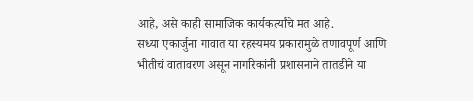आहे, असे काही सामाजिक कार्यकर्त्यांचे मत आहे.
सध्या एकार्जुना गावात या रहस्यमय प्रकारामुळे तणावपूर्ण आणि भीतीचं वातावरण असून नागरिकांनी प्रशासनाने तातडीने या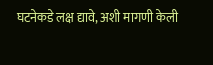घटनेकडे लक्ष द्यावे, अशी मागणी केली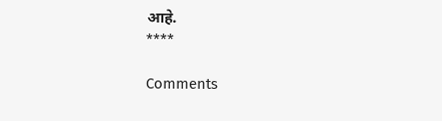आहे.
****

Comments